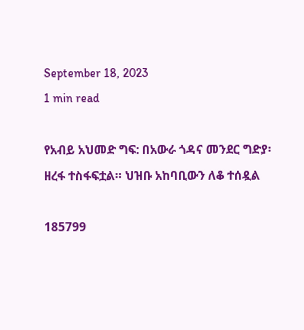September 18, 2023
1 min read

የአብይ አህመድ ግፍ: በአውራ ጎዳና መንደር ግድያ፡ ዘረፋ ተስፋፍቷል። ህዝቡ አከባቢውን ለቆ ተሰዷል

185799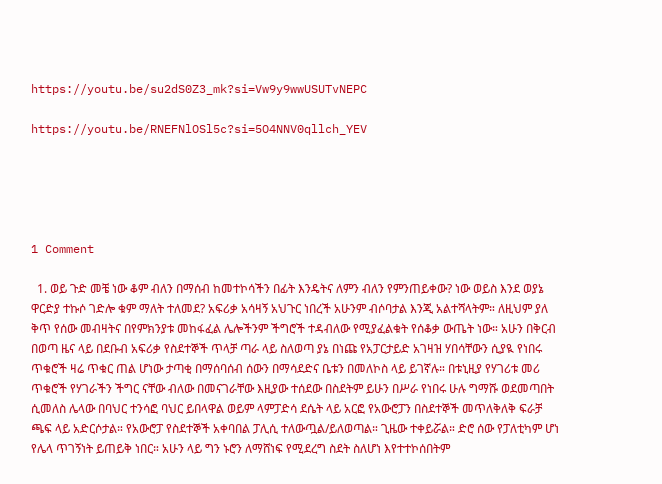https://youtu.be/su2dS0Z3_mk?si=Vw9y9wwUSUTvNEPC

https://youtu.be/RNEFNlOSl5c?si=5O4NNV0qllch_YEV





1 Comment

  1. ወይ ጉድ መቼ ነው ቆም ብለን በማሰብ ከመተኮሳችን በፊት እንዴትና ለምን ብለን የምንጠይቀው? ነው ወይስ እንደ ወያኔ ዋርድያ ተኩሶ ገድሎ ቁም ማለት ተለመደ? አፍሪቃ አሳዛኝ አህጉር ነበረች አሁንም ብሶባታል እንጂ አልተሻላትም። ለዚህም ያለ ቅጥ የሰው መብዛትና በየምክንያቱ መከፋፈል ሌሎችንም ችግሮች ተዳብለው የሚያፈልቁት የሰቆቃ ውጤት ነው። አሁን በቅርብ በወጣ ዜና ላይ በደቡብ አፍሪቃ የስደተኞች ጥላቻ ጣራ ላይ ስለወጣ ያኔ በነጩ የአፓርታይድ አገዛዝ ሃበሳቸውን ሲያዪ የነበሩ ጥቁሮች ዛሬ ጥቁር ጠል ሆነው ታጣቂ በማሰባሰብ ሰውን በማሳደድና ቤቱን በመለኮስ ላይ ይገኛሉ። በቱኒዚያ የሃገሪቱ መሪ ጥቁሮች የሃገራችን ችግር ናቸው ብለው በመናገራቸው እዚያው ተሰደው በስደትም ይሁን በሥራ የነበሩ ሁሉ ግማሹ ወደመጣበት ሲመለስ ሌላው በባህር ተንሳፎ ባህር ይበላዋል ወይም ላምፓድሳ ደሴት ላይ አርፎ የአውሮፓን በስደተኞች መጥለቅለቅ ፍራቻ ጫፍ ላይ አድርሶታል። የአውሮፓ የስደተኞች አቀባበል ፓሊሲ ተለውጧል/ይለወጣል። ጊዜው ተቀይሯል። ድሮ ሰው የፓለቲካም ሆነ የሌላ ጥገኝነት ይጠይቅ ነበር። አሁን ላይ ግን ኑሮን ለማሸነፍ የሚደረግ ስደት ስለሆነ እየተተኮሰበትም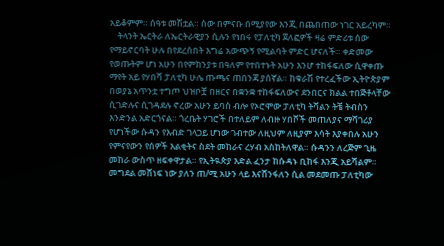አይቆምም። ሰዓቱ መሽቷል። ሰው በምናቡ በሚያየው እንጂ በጨበጠው ነገር አይረካም።
    ትላንት ኤርትራ ለኤርትራዊያን ሲሉን የነበሩ የፓለቲካ ጀለፎዎች ዛሬ ምድሪቱ ሰው የማይኖርባት ሁሉ በየደረሰበት እግሬ አውጭኝ የሚልባት ምድር ሆናለች። ቀድመው የወጡትም ሆነ አሁን በየምክንያቱ በዓለም የተበተኑት አሁን እንሆ ተከፋፍለው ሲዋቀጡ ማየት አይ የሃበሻ ፓለቲካ ሁሌ ጡጫና ጠበንጃ ያሰኛል። ከቁራሽ የተረፈችው ኢትዮጵያም በወያኔ አጥንቷ ተግጦ ህዝቦቿ በዘርና በቋንቋ ተከፋፍለውና ደንበርና ክልል ተበጅቶላቸው ሲገድሉና ሲገዳደሉ ኖረው አሁን ይባስ ብሎ የኦሮሞው ፓለቲካ ትሻልን ትቼ ትብስን እንድንል አድርጎናል። ጎረቤት ሃገሮች በተለይም ለብዙ ሃበሾች መጠለያና ማሻገሪያ የሆነችው ሱዳን የእብድ ገላጋይ ሆነው ገብተው ለዚህም ለዚያም እሳት እያቀበሉ አሁን የምናየውን የሰዎች እልቂትና ስደት መከራና ረሃብ አስከትለዋል። ሱዳንን ለረጅም ጊዜ መከራ ውስጥ ዘፍቀዋታል። የኢትዪጵያ እድል ፈንታ ከሱዳኑ ቢከፋ እንጂ አይሻልም። መግደል መሸነፍ ነው ያለን ጠ/ሚ አሁን ላይ እናሸንፋለን ሲል መደመጡ ፓለቲካው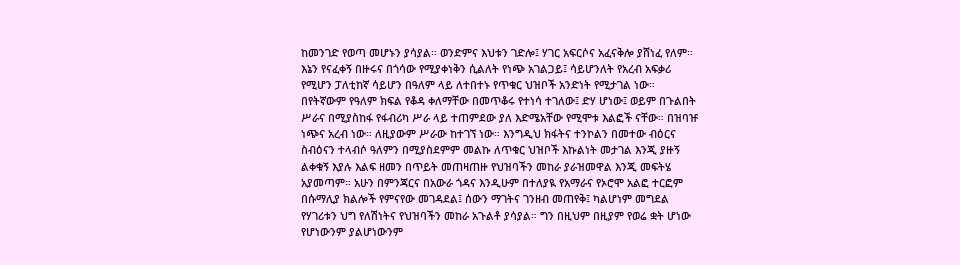ከመንገድ የወጣ መሆኑን ያሳያል። ወንድምና እህቱን ገድሎ፤ ሃገር አፍርሶና አፈናቅሎ ያሸነፈ የለም። እኔን የናፈቀኝ በዙሩና በጎሳው የሚያቀነቅን ሲልለት የነጭ አገልጋይ፤ ሳይሆንለት የአረብ አፍቃሪ የሚሆን ፓለቲከኛ ሳይሆን በዓለም ላይ ለተበተኑ የጥቁር ህዝቦች አንድነት የሚታገል ነው። በየትኛውም የዓለም ክፍል የቆዳ ቀለማቸው በመጥቆሩ የተነሳ ተገለው፤ ድሃ ሆነው፤ ወይም በጉልበት ሥራና በሚያስከፋ የፋብሪካ ሥራ ላይ ተጠምደው ያለ እድሜአቸው የሚሞቱ እልፎች ናቸው። በዝባዡ ነጭና አረብ ነው። ለዚያውም ሥራው ከተገኘ ነው። እንግዲህ ክፋትና ተንኮልን በመተው ብዕርና ስብዕናን ተላብሶ ዓለምን በሚያስደምም መልኩ ለጥቁር ህዝቦች እኩልነት መታገል እንጂ ያዙኝ ልቀቁኝ እያሉ እልፍ ዘመን በጥይት መጠዛጠዙ የህዝባችን መከራ ያራዝመዋል እንጂ መፍትሄ አያመጣም። አሁን በምንጃርና በአውራ ጎዳና እንዲሁም በተለያዪ የአማራና የኦሮሞ አልፎ ተርፎም በሱማሊያ ክልሎች የምናየው መገዳደል፤ ሰውን ማገትና ገንዘብ መጠየቅ፤ ካልሆነም መግደል የሃገሪቱን ህግ የለሽነትና የህዝባችን መከራ አጉልቶ ያሳያል። ግን በዚህም በዚያም የወሬ ቋት ሆነው የሆነውንም ያልሆነውንም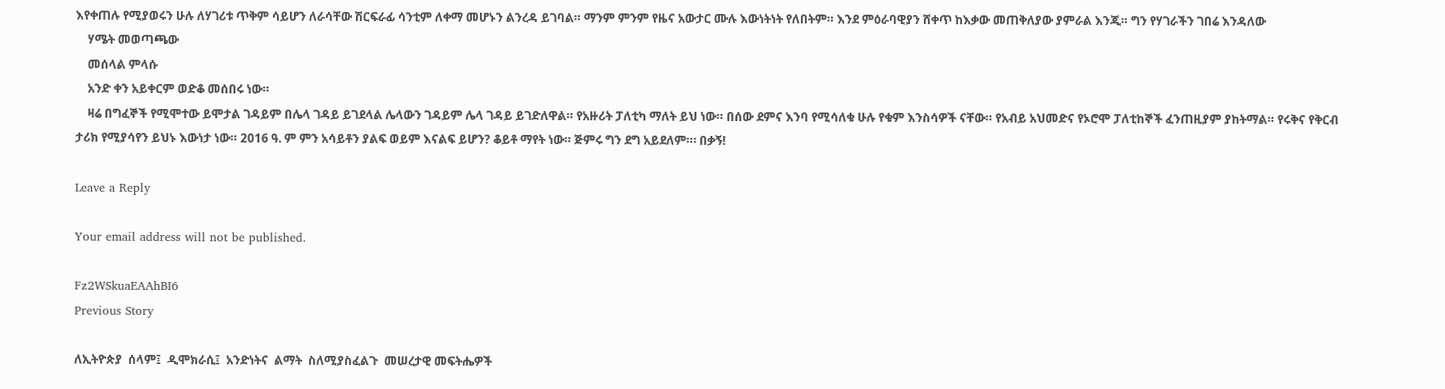እየቀጠሉ የሚያወሩን ሁሉ ለሃገሪቱ ጥቅም ሳይሆን ለራሳቸው ሽርፍራፊ ሳንቲም ለቀማ መሆኑን ልንረዳ ይገባል። ማንም ምንም የዜና አውታር ሙሉ እውነትነት የለበትም። እንደ ምዕራባዊያን ሸቀጥ ከእቃው መጠቅለያው ያምራል እንጂ። ግን የሃገራችን ገበሬ እንዳለው
    ሃሜት መወጣጫው
    መሰላል ምላሱ
    አንድ ቀን አይቀርም ወድቆ መሰበሩ ነው።
    ዛሬ በግፈኞች የሚሞተው ይሞታል ገዳይም በሌላ ገዳይ ይገደላል ሌላውን ገዳይም ሌላ ገዳይ ይገድለዋል። የአዙሪት ፓለቲካ ማለት ይህ ነው። በሰው ደምና እንባ የሚሳለቁ ሁሉ የቁም እንስሳዎች ናቸው። የአብይ አህመድና የኦሮሞ ፓለቲከኞች ፈንጠዚያም ያከትማል። የሩቅና የቅርብ ታሪክ የሚያሳየን ይህኑ እውነታ ነው። 2016 ዓ. ም ምን አሳይቶን ያልፍ ወይም እናልፍ ይሆን? ቆይቶ ማየት ነው። ጅምሩ ግን ደግ አይደለም።፡ በቃኝ!

Leave a Reply

Your email address will not be published.

Fz2WSkuaEAAhBI6
Previous Story

ለኢትዮጵያ  ሰላም፤  ዲሞክራሲ፤  አንድነትና  ልማት  ስለሚያስፈልጉ  መሠረታዊ መፍትሔዎች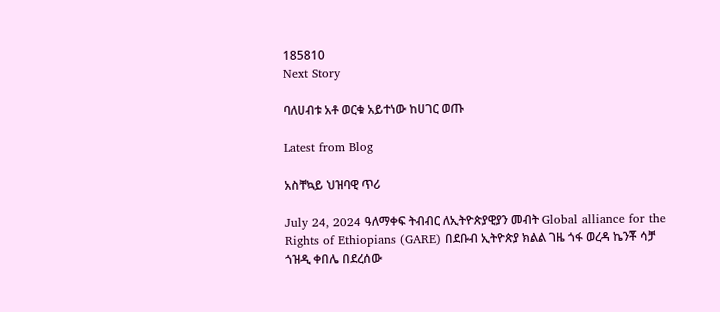185810
Next Story

ባለሀብቱ አቶ ወርቁ አይተነው ከሀገር ወጡ

Latest from Blog

አስቸኳይ ህዝባዊ ጥሪ

July 24, 2024 ዓለማቀፍ ትብብር ለኢትዮጵያዊያን መብት Global alliance for the Rights of Ethiopians (GARE) በደቡብ ኢትዮጵያ ክልል ገዜ ጎፋ ወረዳ ኬንቾ ሳቻ ጎዝዲ ቀበሌ በደረሰው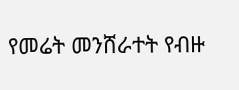የመሬት መንሸራተት የብዙ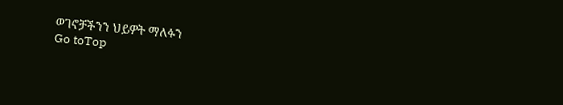ወገኖቻችንን ህይዎት ማለፉን
Go toTop